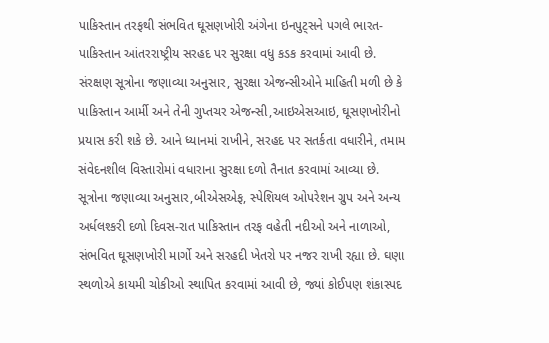પાકિસ્તાન તરફથી સંભવિત ઘૂસણખોરી અંગેના ઇનપુટ્સને પગલે ભારત-પાકિસ્તાન આંતરરાષ્ટ્રીય સરહદ પર સુરક્ષા વધુ કડક કરવામાં આવી છે. સંરક્ષણ સૂત્રોના જણાવ્યા અનુસાર, સુરક્ષા એજન્સીઓને માહિતી મળી છે કે પાકિસ્તાન આર્મી અને તેની ગુપ્તચર એજન્સી,આઇએસઆઇ, ઘૂસણખોરીનો પ્રયાસ કરી શકે છે. આને ધ્યાનમાં રાખીને, સરહદ પર સતર્કતા વધારીને, તમામ સંવેદનશીલ વિસ્તારોમાં વધારાના સુરક્ષા દળો તૈનાત કરવામાં આવ્યા છે.
સૂત્રોના જણાવ્યા અનુસાર,બીએસએફ, સ્પેશિયલ ઓપરેશન ગ્રુપ અને અન્ય અર્ધલશ્કરી દળો દિવસ-રાત પાકિસ્તાન તરફ વહેતી નદીઓ અને નાળાઓ, સંભવિત ઘૂસણખોરી માર્ગો અને સરહદી ખેતરો પર નજર રાખી રહ્યા છે. ઘણા સ્થળોએ કાયમી ચોકીઓ સ્થાપિત કરવામાં આવી છે, જ્યાં કોઈપણ શંકાસ્પદ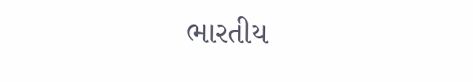ભારતીય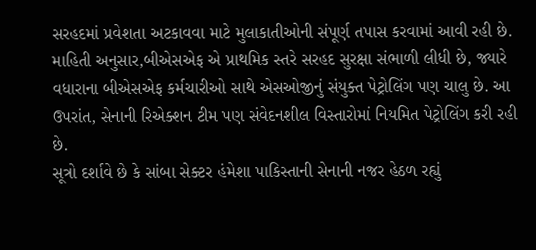સરહદમાં પ્રવેશતા અટકાવવા માટે મુલાકાતીઓની સંપૂર્ણ તપાસ કરવામાં આવી રહી છે.
માહિતી અનુસાર,બીએસએફ એ પ્રાથમિક સ્તરે સરહદ સુરક્ષા સંભાળી લીધી છે, જ્યારે વધારાના બીએસએફ કર્મચારીઓ સાથે એસઓજીનું સંયુક્ત પેટ્રોલિંગ પણ ચાલુ છે. આ ઉપરાંત, સેનાની રિએક્શન ટીમ પણ સંવેદનશીલ વિસ્તારોમાં નિયમિત પેટ્રોલિંગ કરી રહી છે.
સૂત્રો દર્શાવે છે કે સાંબા સેક્ટર હંમેશા પાકિસ્તાની સેનાની નજર હેઠળ રહ્યું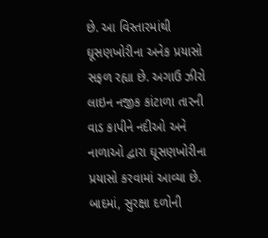છે. આ વિસ્તારમાંથી ઘૂસણખોરીના અનેક પ્રયાસો સફળ રહ્યા છે. અગાઉ ઝીરો લાઇન નજીક કાંટાળા તારની વાડ કાપીને નદીઓ અને નાળાઓ દ્વારા ઘૂસણખોરીના પ્રયાસો કરવામાં આવ્યા છે. બાદમાં, સુરક્ષા દળોની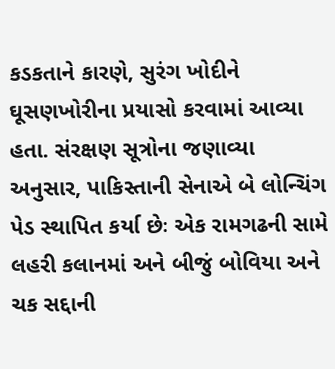કડકતાને કારણે, સુરંગ ખોદીને ઘૂસણખોરીના પ્રયાસો કરવામાં આવ્યા હતા. સંરક્ષણ સૂત્રોના જણાવ્યા અનુસાર, પાકિસ્તાની સેનાએ બે લોન્ચિંગ પેડ સ્થાપિત કર્યા છેઃ એક રામગઢની સામે લહરી કલાનમાં અને બીજું બોવિયા અને ચક સદ્દાની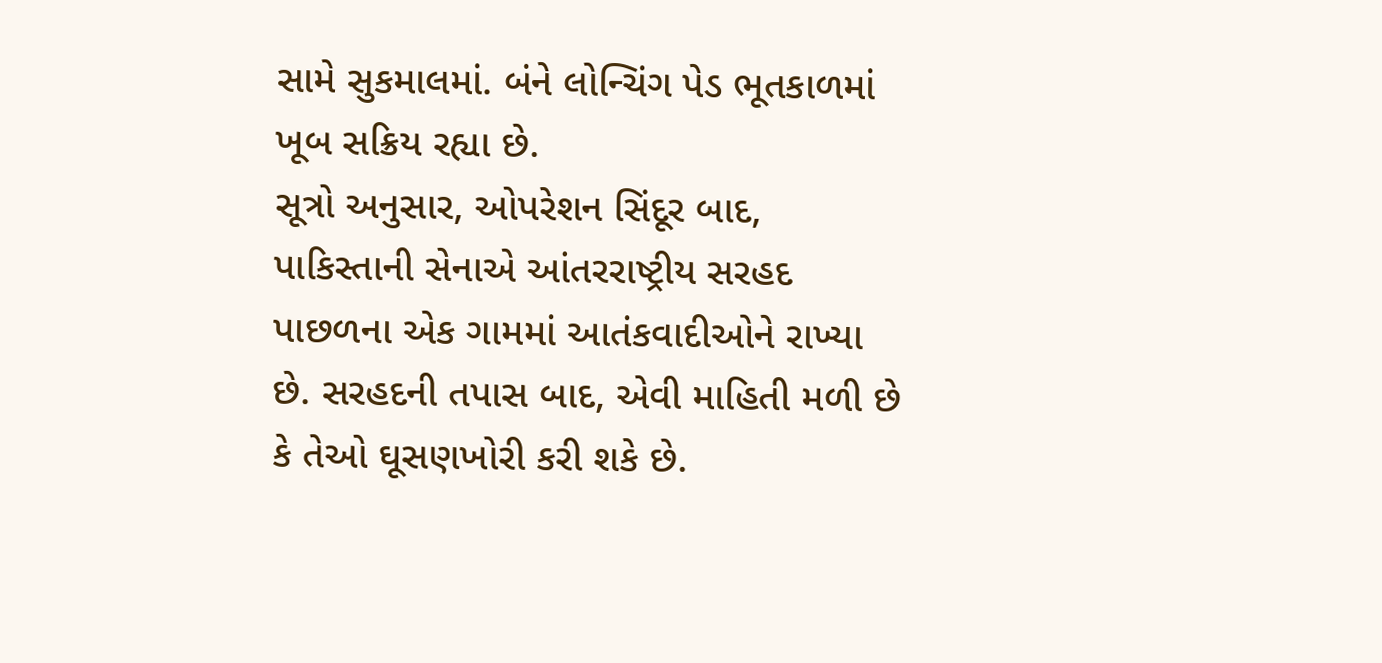સામે સુકમાલમાં. બંને લોન્ચિંગ પેડ ભૂતકાળમાં ખૂબ સક્રિય રહ્યા છે.
સૂત્રો અનુસાર, ઓપરેશન સિંદૂર બાદ, પાકિસ્તાની સેનાએ આંતરરાષ્ટ્રીય સરહદ પાછળના એક ગામમાં આતંકવાદીઓને રાખ્યા છે. સરહદની તપાસ બાદ, એવી માહિતી મળી છે કે તેઓ ઘૂસણખોરી કરી શકે છે.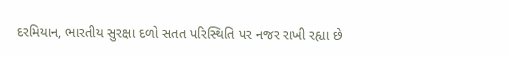દરમિયાન, ભારતીય સુરક્ષા દળો સતત પરિસ્થિતિ પર નજર રાખી રહ્યા છે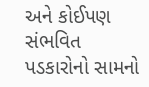અને કોઈપણ સંભવિત પડકારોનો સામનો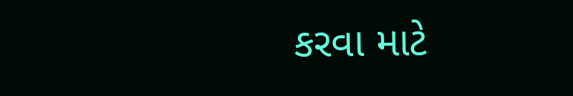કરવા માટે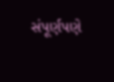સંપૂર્ણપણે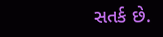સતર્ક છે.